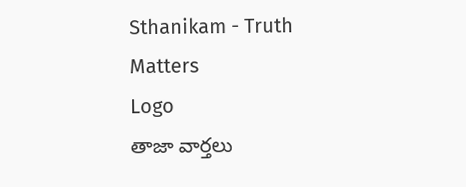Sthanikam - Truth Matters
Logo
తాజా వార్తలు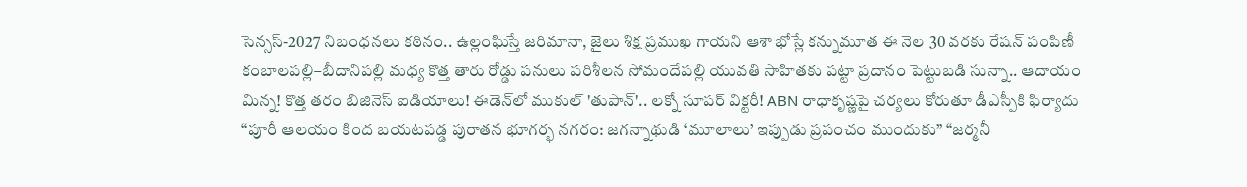సెన్సస్-2027 నిబంధనలు కఠినం.. ఉల్లంఘిస్తే జరిమానా, జైలు శిక్ష ప్రముఖ గాయని ఆశా భోస్లే కన్నుమూత ఈ నెల 30 వరకు రేషన్ పంపిణీ కంబాలపల్లి–బీదానిపల్లి మధ్య కొత్త తారు రోడ్డు పనులు పరిశీలన సోమందేపల్లి యువతి సాహితకు పట్టా ప్రదానం పెట్టుబడి సున్నా.. ఆదాయం మిన్న! కొత్త తరం బిజినెస్ ఐడియాలు! ఈడెన్‌లో ముకుల్ 'తుపాన్'.. లక్నో సూపర్ విక్టరీ! ABN రాధాకృష్ణపై చర్యలు కోరుతూ డీఎస్పీకి ఫిర్యాదు “పూరీ ఆలయం కింద బయటపడ్డ పురాతన భూగర్భ నగరం: జగన్నాథుడి ‘మూలాలు’ ఇప్పుడు ప్రపంచం ముందుకు” “జర్మనీ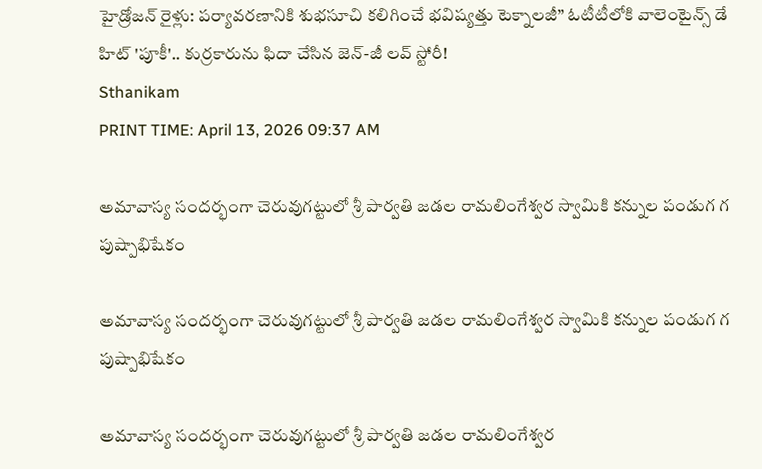హైడ్రోజన్ రైళ్లు: పర్యావరణానికి శుభసూచి కలిగించే భవిష్యత్తు టెక్నాలజీ” ఓటీటీలోకి వాలెంటైన్స్ డే హిట్ 'పూకీ'.. కుర్రకారును ఫిదా చేసిన జెన్-జీ లవ్ స్టోరీ!
Sthanikam
PRINT TIME: April 13, 2026 09:37 AM

అమావాస్య సందర్భంగా చెరువుగట్టులో శ్రీ పార్వతి జడల రామలింగేశ్వర స్వామికి కన్నుల పండుగ గ పుష్పాభిషేకం

అమావాస్య సందర్భంగా చెరువుగట్టులో శ్రీ పార్వతి జడల రామలింగేశ్వర స్వామికి కన్నుల పండుగ గ పుష్పాభిషేకం

అమావాస్య సందర్భంగా చెరువుగట్టులో శ్రీ పార్వతి జడల రామలింగేశ్వర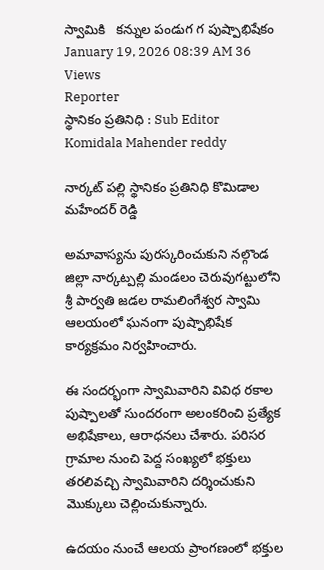స్వామికి   కన్నుల పండుగ గ పుష్పాభిషేకం
January 19, 2026 08:39 AM 36 Views
Reporter
స్థానికం ప్రతినిధి : Sub Editor
Komidala Mahender reddy

నార్కట్ పల్లి స్థానికం ప్రతినిధి కొమిడాల మహేందర్ రెడ్డి

అమావాస్యను పురస్కరించుకుని నల్గొండ జిల్లా నార్కట్పల్లి మండలం చెరువుగట్టులోని శ్రీ పార్వతి జడల రామలింగేశ్వర స్వామి ఆలయంలో ఘనంగా పుష్పాభిషేక కార్యక్రమం నిర్వహించారు.

ఈ సందర్భంగా స్వామివారిని వివిధ రకాల పుష్పాలతో సుందరంగా అలంకరించి ప్రత్యేక అభిషేకాలు, ఆరాధనలు చేశారు. పరిసర గ్రామాల నుంచి పెద్ద సంఖ్యలో భక్తులు తరలివచ్చి స్వామివారిని దర్శించుకుని మొక్కులు చెల్లించుకున్నారు.

ఉదయం నుంచే ఆలయ ప్రాంగణంలో భక్తుల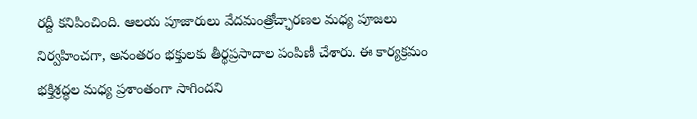రద్దీ కనిపించింది. ఆలయ పూజారులు వేదమంత్రోచ్ఛారణల మధ్య పూజలు నిర్వహించగా, అనంతరం భక్తులకు తీర్థప్రసాదాల పంపిణీ చేశారు. ఈ కార్యక్రమం భక్తిశ్రద్ధల మధ్య ప్రశాంతంగా సాగిందని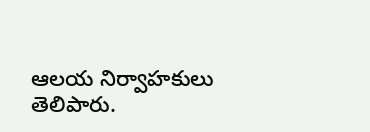ఆలయ నిర్వాహకులు తెలిపారు.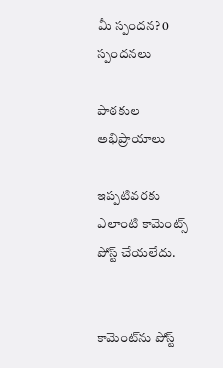మీ స్పందన? 0 స్పందనలు

పాఠకుల అభిప్రాయాలు

ఇప్పటివరకు ఎలాంటి కామెంట్స్ పోస్ట్ చేయలేదు.


కామెంట్‌ను పోస్ట్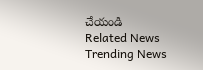చేయండి
Related News
Trending News